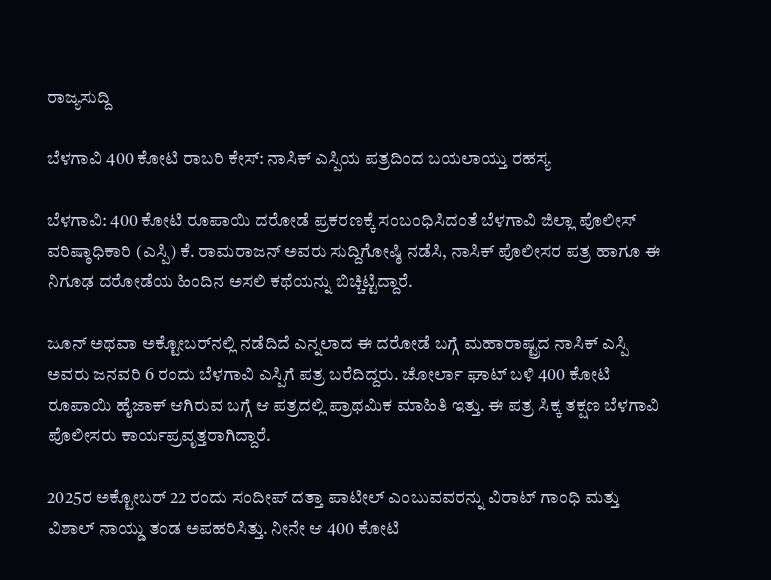ರಾಜ್ಯಸುದ್ದಿ

ಬೆಳಗಾವಿ 400 ಕೋಟಿ ರಾಬರಿ ಕೇಸ್: ನಾಸಿಕ್ ಎಸ್ಪಿಯ ಪತ್ರದಿಂದ ಬಯಲಾಯ್ತು ರಹಸ್ಯ

ಬೆಳಗಾವಿ: 400 ಕೋಟಿ ರೂಪಾಯಿ ದರೋಡೆ ಪ್ರಕರಣಕ್ಕೆ ಸಂಬಂಧಿಸಿದಂತೆ ಬೆಳಗಾವಿ ಜಿಲ್ಲಾ ಪೊಲೀಸ್ ವರಿಷ್ಠಾಧಿಕಾರಿ (ಎಸ್ಪಿ) ಕೆ. ರಾಮರಾಜನ್ ಅವರು ಸುದ್ದಿಗೋಷ್ಠಿ ನಡೆಸಿ, ನಾಸಿಕ್ ಪೊಲೀಸರ ಪತ್ರ ಹಾಗೂ ಈ ನಿಗೂಢ ದರೋಡೆಯ ಹಿಂದಿನ ಅಸಲಿ ಕಥೆಯನ್ನು ಬಿಚ್ಚಿಟ್ಟಿದ್ದಾರೆ.

ಜೂನ್ ಅಥವಾ ಅಕ್ಟೋಬರ್‌ನಲ್ಲಿ ನಡೆದಿದೆ ಎನ್ನಲಾದ ಈ ದರೋಡೆ ಬಗ್ಗೆ ಮಹಾರಾಷ್ಟ್ರದ ನಾಸಿಕ್ ಎಸ್ಪಿ ಅವರು ಜನವರಿ 6 ರಂದು ಬೆಳಗಾವಿ ಎಸ್ಪಿಗೆ ಪತ್ರ ಬರೆದಿದ್ದರು. ಚೋರ್ಲಾ ಘಾಟ್ ಬಳಿ 400 ಕೋಟಿ ರೂಪಾಯಿ ಹೈಜಾಕ್ ಆಗಿರುವ ಬಗ್ಗೆ ಆ ಪತ್ರದಲ್ಲಿ ಪ್ರಾಥಮಿಕ ಮಾಹಿತಿ ಇತ್ತು. ಈ ಪತ್ರ ಸಿಕ್ಕ ತಕ್ಷಣ ಬೆಳಗಾವಿ ಪೊಲೀಸರು ಕಾರ್ಯಪ್ರವೃತ್ತರಾಗಿದ್ದಾರೆ.

2025ರ ಅಕ್ಟೋಬರ್ 22 ರಂದು ಸಂದೀಪ್ ದತ್ತಾ ಪಾಟೀಲ್ ಎಂಬುವವರನ್ನು ವಿರಾಟ್ ಗಾಂಧಿ ಮತ್ತು ವಿಶಾಲ್ ನಾಯ್ಡು ತಂಡ ಅಪಹರಿಸಿತ್ತು. ನೀನೇ ಆ 400 ಕೋಟಿ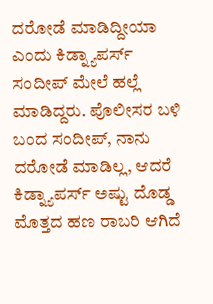ದರೋಡೆ ಮಾಡಿದ್ದೀಯಾ ಎಂದು ಕಿಡ್ನ್ಯಾಪರ್ಸ್ ಸಂದೀಪ್ ಮೇಲೆ ಹಲ್ಲೆ ಮಾಡಿದ್ದರು. ಪೊಲೀಸರ ಬಳಿ ಬಂದ ಸಂದೀಪ್, ನಾನು ದರೋಡೆ ಮಾಡಿಲ್ಲ, ಆದರೆ ಕಿಡ್ನ್ಯಾಪರ್ಸ್ ಅಷ್ಟು ದೊಡ್ಡ ಮೊತ್ತದ ಹಣ ರಾಬರಿ ಆಗಿದೆ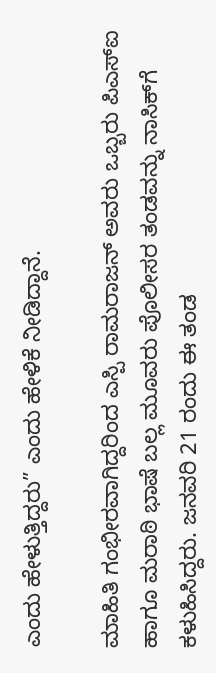ಎಂದು ಹೇಳುತ್ತಿದ್ದರು” ಎಂದು ಹೇಳಿಕೆ ನೀಡಿದ್ದಾನೆ.

ಮಾಹಿತಿ ಗಂಭೀರವಾಗಿದ್ದರಿಂದ ಎಸ್ಪಿ ರಾಮರಾಜನ್ ಅವರು ಒಬ್ಬರು ಪಿಎಸ್‌ಐ ಹಾಗೂ ಮರಾಠಿ ಭಾಷೆ ಬಲ್ಲ ಮೂವರು ಪೊಲೀಸರ ತಂಡವನ್ನು ನಾಸಿಕ್‌ಗೆ ಕಳುಹಿಸಿದ್ದರು. ಜನವರಿ 21 ರಂದು ಈ ತಂಡ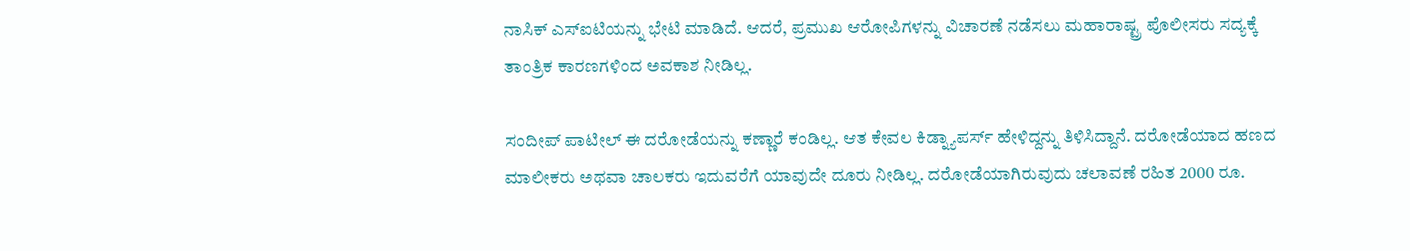ನಾಸಿಕ್ ಎಸ್‌ಐಟಿಯನ್ನು ಭೇಟಿ ಮಾಡಿದೆ. ಆದರೆ, ಪ್ರಮುಖ ಆರೋಪಿಗಳನ್ನು ವಿಚಾರಣೆ ನಡೆಸಲು ಮಹಾರಾಷ್ಟ್ರ ಪೊಲೀಸರು ಸದ್ಯಕ್ಕೆ ತಾಂತ್ರಿಕ ಕಾರಣಗಳಿಂದ ಅವಕಾಶ ನೀಡಿಲ್ಲ.

ಸಂದೀಪ್ ಪಾಟೀಲ್ ಈ ದರೋಡೆಯನ್ನು ಕಣ್ಣಾರೆ ಕಂಡಿಲ್ಲ. ಆತ ಕೇವಲ ಕಿಡ್ನ್ಯಾಪರ್ಸ್ ಹೇಳಿದ್ದನ್ನು ತಿಳಿಸಿದ್ದಾನೆ. ದರೋಡೆಯಾದ ಹಣದ ಮಾಲೀಕರು ಅಥವಾ ಚಾಲಕರು ಇದುವರೆಗೆ ಯಾವುದೇ ದೂರು ನೀಡಿಲ್ಲ. ದರೋಡೆಯಾಗಿರುವುದು ಚಲಾವಣೆ ರಹಿತ 2000 ರೂ.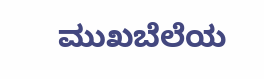ಮುಖಬೆಲೆಯ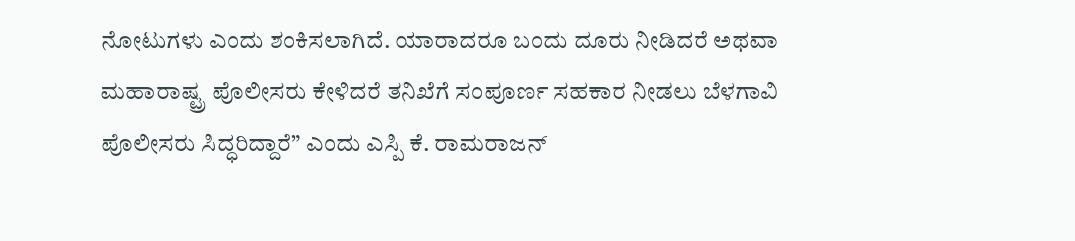ನೋಟುಗಳು ಎಂದು ಶಂಕಿಸಲಾಗಿದೆ. ಯಾರಾದರೂ ಬಂದು ದೂರು ನೀಡಿದರೆ ಅಥವಾ ಮಹಾರಾಷ್ಟ್ರ ಪೊಲೀಸರು ಕೇಳಿದರೆ ತನಿಖೆಗೆ ಸಂಪೂರ್ಣ ಸಹಕಾರ ನೀಡಲು ಬೆಳಗಾವಿ ಪೊಲೀಸರು ಸಿದ್ಧರಿದ್ದಾರೆ” ಎಂದು ಎಸ್ಪಿ ಕೆ. ರಾಮರಾಜನ್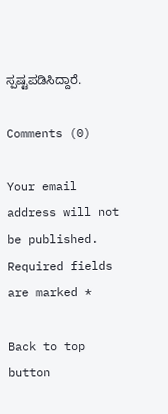ಸ್ಪಷ್ಟಪಡಿಸಿದ್ದಾರೆ.

Comments (0)

Your email address will not be published. Required fields are marked *

Back to top button